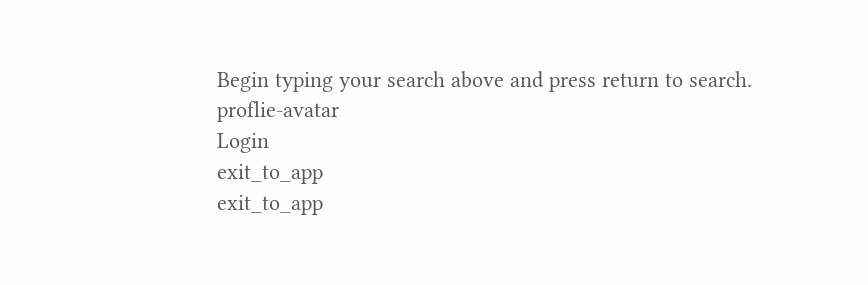Begin typing your search above and press return to search.
proflie-avatar
Login
exit_to_app
exit_to_app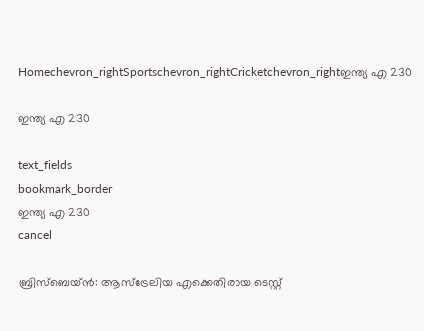Homechevron_rightSportschevron_rightCricketchevron_rightഇന്ത്യ എ 230

ഇന്ത്യ എ 230

text_fields
bookmark_border
ഇന്ത്യ എ 230
cancel

ബ്രിസ്ബെയ്ന്‍: ആസ്ട്രേലിയ എക്കെതിരായ ടെസ്റ്റ്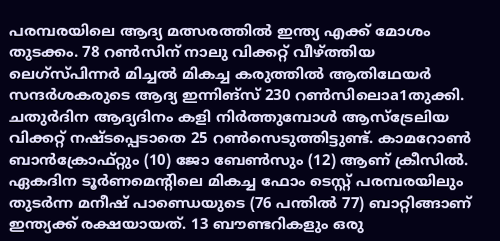പരമ്പരയിലെ ആദ്യ മത്സരത്തില്‍ ഇന്ത്യ എക്ക് മോശം തുടക്കം. 78 റണ്‍സിന് നാലു വിക്കറ്റ് വീഴ്ത്തിയ ലെഗ്സ്പിന്നര്‍ മിച്ചല്‍ മികച്ച കരുത്തില്‍ ആതിഥേയര്‍ സന്ദര്‍ശകരുടെ ആദ്യ ഇന്നിങ്സ് 230 റണ്‍സിലൊa1തുക്കി. ചതുര്‍ദിന ആദ്യദിനം കളി നിര്‍ത്തുമ്പോള്‍ ആസ്ട്രേലിയ വിക്കറ്റ് നഷ്ടപ്പെടാതെ 25 റണ്‍സെടുത്തിട്ടുണ്ട്. കാമറോണ്‍ ബാന്‍ക്രോഫ്റ്റും (10) ജോ ബേണ്‍സും (12) ആണ് ക്രീസില്‍.
ഏകദിന ടൂര്‍ണമെന്‍റിലെ മികച്ച ഫോം ടെസ്റ്റ് പരമ്പരയിലും തുടര്‍ന്ന മനീഷ് പാണ്ഡെയുടെ (76 പന്തില്‍ 77) ബാറ്റിങ്ങാണ് ഇന്ത്യക്ക് രക്ഷയായത്. 13 ബൗണ്ടറികളും ഒരു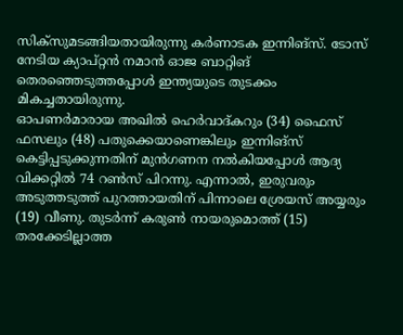സിക്സുമടങ്ങിയതായിരുന്നു കര്‍ണാടക ഇന്നിങ്സ്. ടോസ് നേടിയ ക്യാപ്റ്റന്‍ നമാന്‍ ഓജ ബാറ്റിങ് തെരഞ്ഞെടുത്തപ്പോള്‍ ഇന്ത്യയുടെ തുടക്കം മികച്ചതായിരുന്നു.
ഓപണര്‍മാരായ അഖില്‍ ഹെര്‍വാദ്കറും (34) ഫൈസ് ഫസലും (48) പതുക്കെയാണെങ്കിലും ഇന്നിങ്സ് കെട്ടിപ്പടുക്കുന്നതിന് മുന്‍ഗണന നല്‍കിയപ്പോള്‍ ആദ്യ വിക്കറ്റില്‍ 74 റണ്‍സ് പിറന്നു. എന്നാല്‍, ഇരുവരും അടുത്തടുത്ത് പുറത്തായതിന് പിന്നാലെ ശ്രേയസ് അയ്യരും (19) വീണു. തുടര്‍ന്ന് കരുണ്‍ നായരുമൊത്ത് (15) തരക്കേടില്ലാത്ത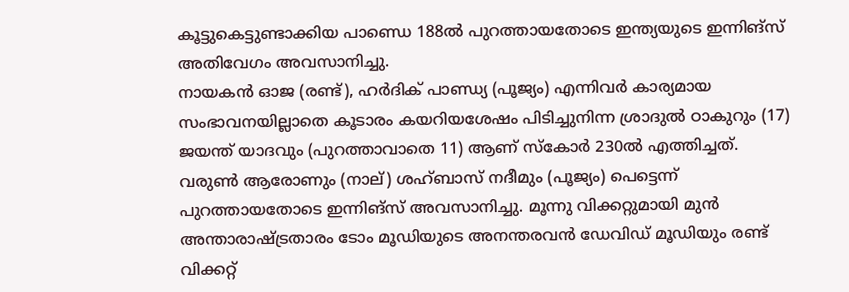കൂട്ടുകെട്ടുണ്ടാക്കിയ പാണ്ഡെ 188ല്‍ പുറത്തായതോടെ ഇന്ത്യയുടെ ഇന്നിങ്സ് അതിവേഗം അവസാനിച്ചു.
നായകന്‍ ഓജ (രണ്ട്), ഹര്‍ദിക് പാണ്ഡ്യ (പൂജ്യം) എന്നിവര്‍ കാര്യമായ സംഭാവനയില്ലാതെ കൂടാരം കയറിയശേഷം പിടിച്ചുനിന്ന ശ്രാദുല്‍ ഠാകുറും (17) ജയന്ത് യാദവും (പുറത്താവാതെ 11) ആണ് സ്കോര്‍ 230ല്‍ എത്തിച്ചത്. വരുണ്‍ ആരോണും (നാല്) ശഹ്ബാസ് നദീമും (പൂജ്യം) പെട്ടെന്ന് പുറത്തായതോടെ ഇന്നിങ്സ് അവസാനിച്ചു. മൂന്നു വിക്കറ്റുമായി മുന്‍ അന്താരാഷ്ട്രതാരം ടോം മൂഡിയുടെ അനന്തരവന്‍ ഡേവിഡ് മൂഡിയും രണ്ട് വിക്കറ്റ്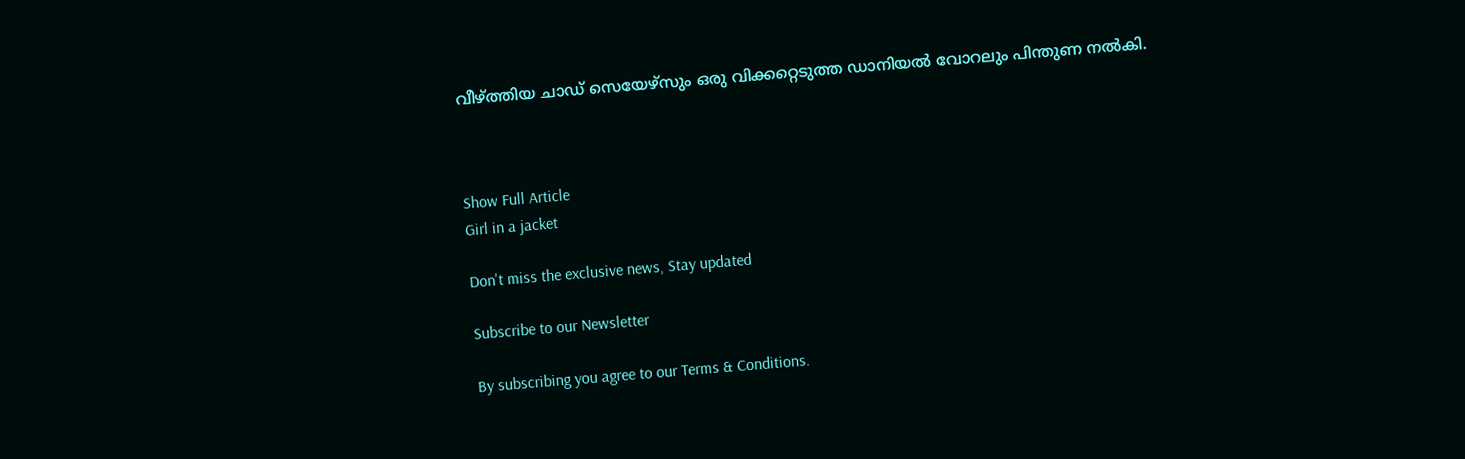വീഴ്ത്തിയ ചാഡ് സെയേഴ്സും ഒരു വിക്കറ്റെടുത്ത ഡാനിയല്‍ വോറലും പിന്തുണ നല്‍കി.



Show Full Article
Girl in a jacket

Don't miss the exclusive news, Stay updated

Subscribe to our Newsletter

By subscribing you agree to our Terms & Conditions.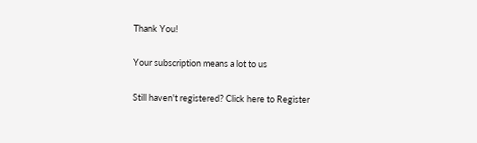Thank You!

Your subscription means a lot to us

Still haven't registered? Click here to Register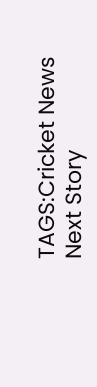TAGS:Cricket News
Next Story